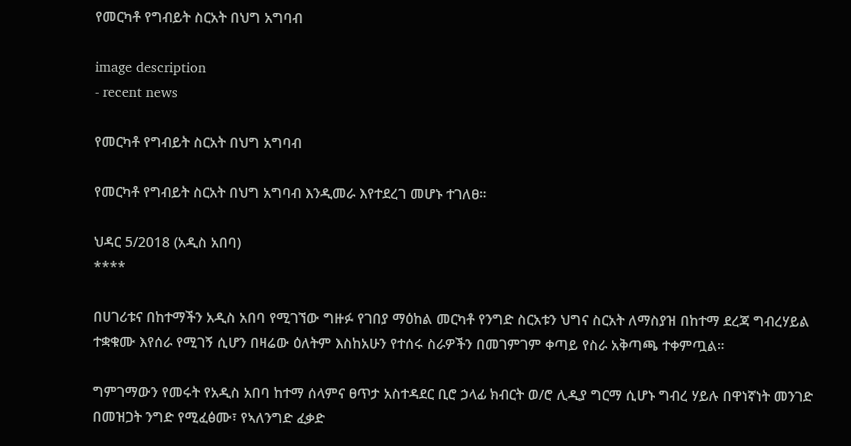የመርካቶ የግብይት ስርአት በህግ አግባብ

image description
- recent news

የመርካቶ የግብይት ስርአት በህግ አግባብ

የመርካቶ የግብይት ስርአት በህግ አግባብ እንዲመራ እየተደረገ መሆኑ ተገለፀ።

ህዳር 5/2018 (አዲስ አበባ)
****

በሀገሪቱና በከተማችን አዲስ አበባ የሚገኘው ግዙፉ የገበያ ማዕከል መርካቶ የንግድ ስርአቱን ህግና ስርአት ለማስያዝ በከተማ ደረጃ ግብረሃይል ተቋቁሙ እየሰራ የሚገኝ ሲሆን በዛሬው ዕለትም እስከአሁን የተሰሩ ስራዎችን በመገምገም ቀጣይ የስራ አቅጣጫ ተቀምጧል።

ግምገማውን የመሩት የአዲስ አበባ ከተማ ሰላምና ፀጥታ አስተዳደር ቢሮ ኃላፊ ክብርት ወ/ሮ ሊዲያ ግርማ ሲሆኑ ግብረ ሃይሉ በዋነኛነት መንገድ በመዝጋት ንግድ የሚፈፅሙ፣ የኣለንግድ ፈቃድ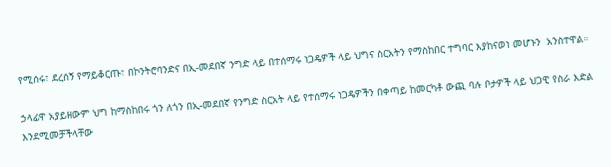የሚሰሩ፣ ደረሰኝ የማይቆርጡ፣ በኮንትሮባንድና በኢ-መደበኛ ንግድ ላይ በተሰማሩ ነጋዴዎች ላይ ህግና ስርአትን የማስከበር ተግባር እያከናወነ መሆኑን  አንስተዋል።

ኃላፊዋ አያይዘውም ህግ ከማስከበሩ ጎን ለጎን በኢ-መደበኛ የንግድ ስርአት ላይ የተሰማሩ ነጋዴዎችን በቀጣይ ከመርካቶ ውጪ ባሉ ቦታዎች ላይ ህጋዊ የስራ እድል እንደሚመቻችላቸው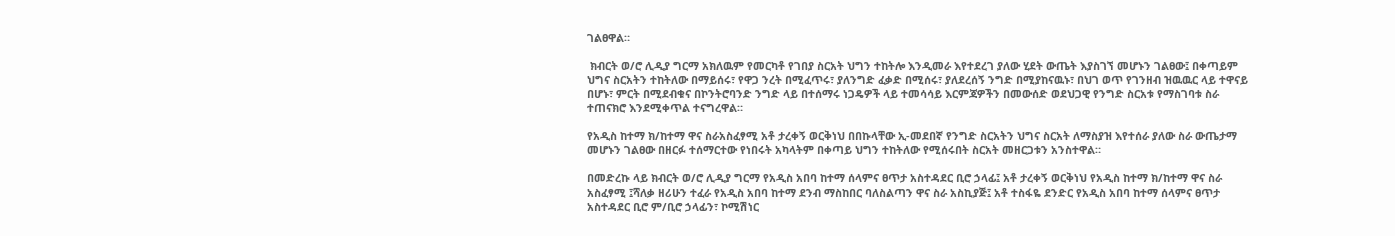ገልፀዋል።

 ክብርት ወ/ሮ ሊዲያ ግርማ አክለዉም የመርካቶ የገበያ ስርአት ህግን ተከትሎ እንዲመራ እየተደረገ ያለው ሂደት ውጤት እያስገኘ መሆኑን ገልፀው፤ በቀጣይም ህግና ስርአትን ተከትለው በማይሰሩ፣ የዋጋ ንረት በሚፈጥሩ፣ ያለንግድ ፈቃድ በሚሰሩ፣ ያለደረሰኝ ንግድ በሚያከናዉኑ፣ በህገ ወጥ የገንዘብ ዝዉዉር ላይ ተዋናይ በሆኑ፣ ምርት በሚደብቁና በኮንትሮባንድ ንግድ ላይ በተሰማሩ ነጋዴዎች ላይ ተመሳሳይ እርምጃዎችን በመውሰድ ወደህጋዊ የንግድ ስርአቱ የማስገባቱ ስራ ተጠናክሮ እንደሚቀጥል ተናግረዋል።

የአዲስ ከተማ ክ/ከተማ ዋና ስራአስፈፃሚ አቶ ታረቀኝ ወርቅነህ በበኩላቸው ኢ-መደበኛ የንግድ ስርአትን ህግና ስርአት ለማስያዝ እየተሰራ ያለው ስራ ውጤታማ መሆኑን ገልፀው በዘርፉ ተሰማርተው የነበሩት አካላትም በቀጣይ ህግን ተከትለው የሚሰሩበት ስርአት መዘርጋቱን አንስተዋል።

በመድረኩ ላይ ክብርት ወ/ሮ ሊዲያ ግርማ የአዲስ አበባ ከተማ ሰላምና ፀጥታ አስተዳደር ቢሮ ኃላፊ፤ አቶ ታረቀኝ ወርቅነህ የአዲስ ከተማ ክ/ከተማ ዋና ስራ  አስፈፃሚ ፤ሻለቃ ዘሪሁን ተፈራ የአዲስ አበባ ከተማ ደንብ ማስከበር ባለስልጣን ዋና ስራ አስኪያጅ፤ አቶ ተስፋዬ ደንድር የአዲስ አበባ ከተማ ሰላምና ፀጥታ አስተዳደር ቢሮ ም/ቢሮ ኃላፊን፣ ኮሚሽነር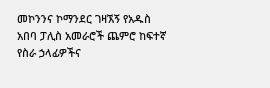መኮንንና ኮማንደር ገዛኧኝ የአዱስ አበባ ፓሊስ አመራሮች ጨምሮ ከፍተኛ የስራ ኃላፊዎችና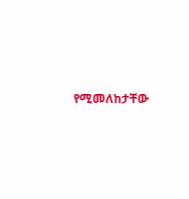የሚመለከታቸው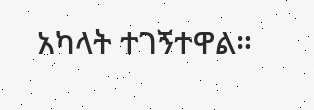አካላት ተገኝተዋል።